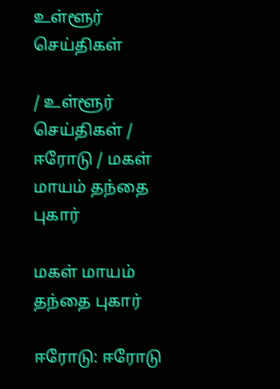உள்ளூர் செய்திகள்

/ உள்ளூர் செய்திகள் / ஈரோடு / மகள் மாயம் தந்தை புகார்

மகள் மாயம் தந்தை புகார்

ஈரோடு: ஈரோடு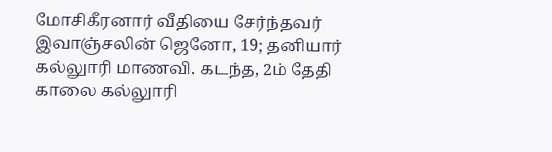மோசிகீரனார் வீதியை சேர்ந்தவர் இவாஞ்சலின் ஜெனோ, 19; தனியார் கல்லுாரி மாணவி. கடந்த, 2ம் தேதி காலை கல்லுாரி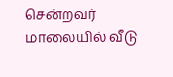சென்றவர் மாலையில் வீடு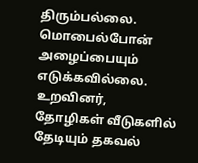திரும்பல்லை. மொபைல்போன் அழைப்பையும் எடுக்கவில்லை. உறவினர், தோழிகள் வீடுகளில் தேடியும் தகவல்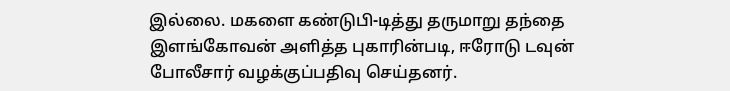இல்லை. மகளை கண்டுபி-டித்து தருமாறு தந்தை இளங்கோவன் அளித்த புகாரின்படி, ஈரோடு டவுன் போலீசார் வழக்குப்பதிவு செய்தனர்.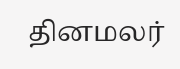தினமலர்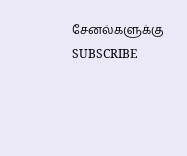சேனல்களுக்கு SUBSCRIBE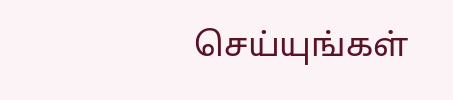செய்யுங்கள்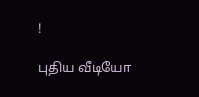!

புதிய வீடியோ